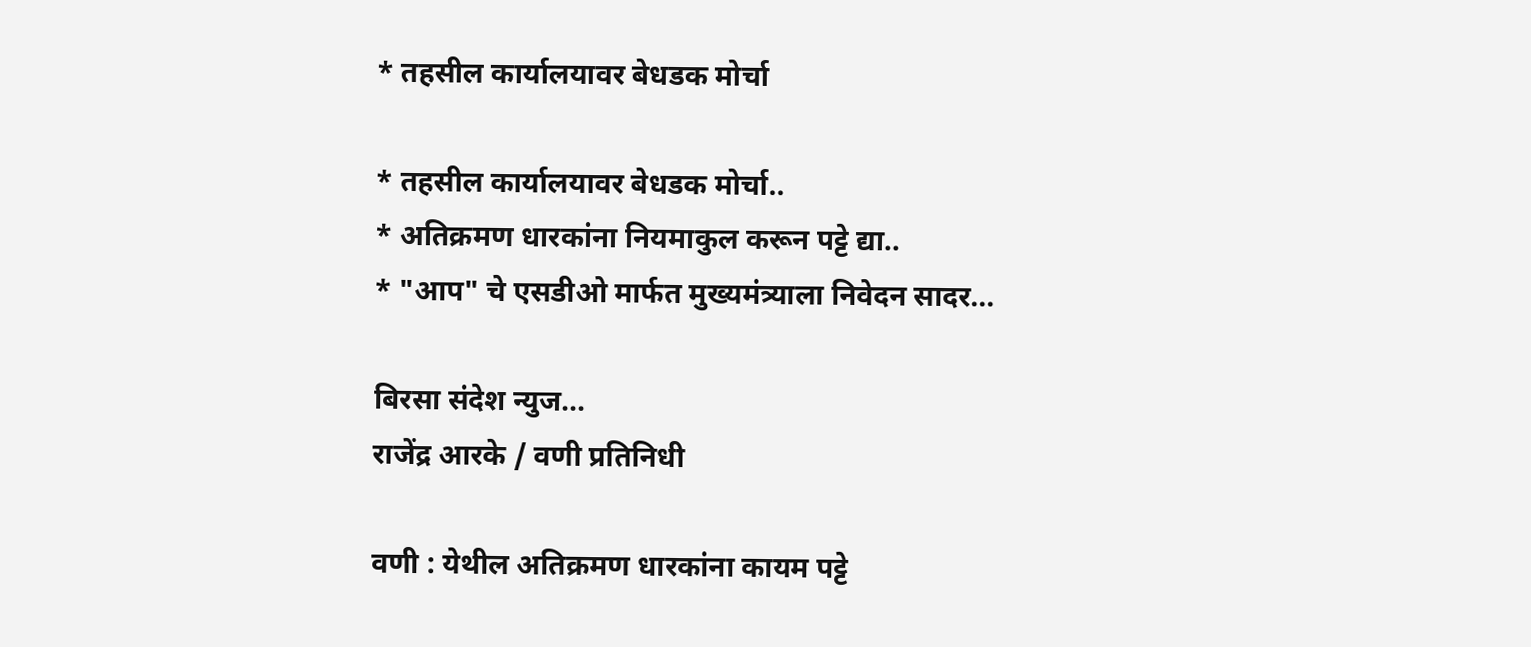* तहसील कार्यालयावर बेधडक मोर्चा

* तहसील कार्यालयावर बेधडक मोर्चा..
* अतिक्रमण धारकांना नियमाकुल करून पट्टे द्या..
* "आप" चे एसडीओ मार्फत मुख्यमंत्र्याला निवेदन सादर...

बिरसा संदेश न्युज...
राजेंद्र आरके / वणी प्रतिनिधी

वणी : येथील अतिक्रमण धारकांना कायम पट्टे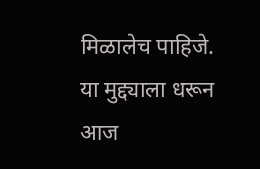मिळालेच पाहिजे. या मुद्द्याला धरून आज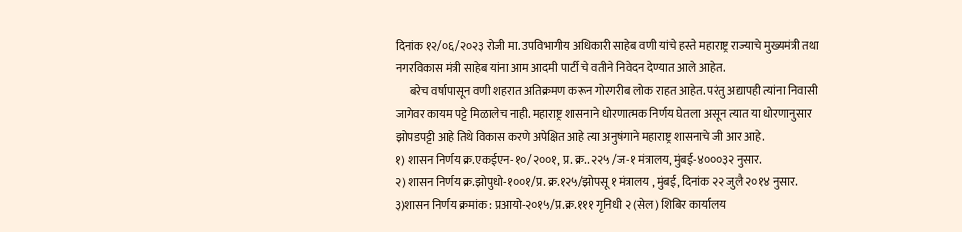दिनांक १२/०६/२०२३ रोजी मा. उपविभागीय अधिकारी साहेब वणी यांचे हस्ते महाराष्ट्र राज्याचे मुख्यमंत्री तथा नगरविकास मंत्री साहेब यांना आम आदमी पार्टी चे वतीने निवेदन देण्यात आले आहेत.
      बरेच वर्षापासून वणी शहरात अतिक्रमण करून गोरगरीब लोक राहत आहेत. परंतु अद्यापही त्यांना निवासी जागेवर कायम पट्टे मिळालेच नाही. महाराष्ट्र शासनाने धोरणात्मक निर्णय घेतला असून त्यात या धोरणानुसार झोपडपट्टी आहे तिथे विकास करणे अपेक्षित आहे त्या अनुषंगाने महाराष्ट्र शासनाचे जी आर आहे.
१) शासन निर्णय क्र.एकईएन-१०/२००१, प्र. क्र.. २२५ /ज-१ मंत्रालय, मुंबई-४०००३२ नुसार.
२) शासन निर्णय क्र.झोपुधो-१००१/प्र. क्र.१२५/झोपसू १ मंत्रालय , मुंबई, दिनांक २२ जुलै २०१४ नुसार.
३)शासन निर्णय क्रमांक : प्रआयो-२०१५/प्र.क्र.१११ गृनिधी २ (सेल) शिबिर कार्यालय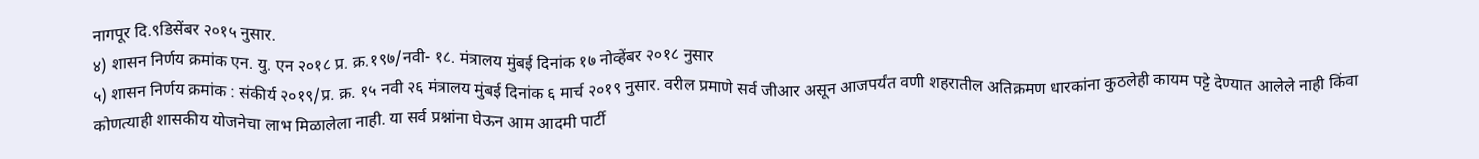नागपूर दि.९डिसेंबर २०१५ नुसार.
४) शासन निर्णय क्रमांक एन. यु. एन २०१८ प्र. क्र.१९७/नवी- १८. मंत्रालय मुंबई दिनांक १७ नोव्हेंबर २०१८ नुसार
५) शासन निर्णय क्रमांक : संकीर्य २०१९/प्र. क्र. १५ नवी २६ मंत्रालय मुंबई दिनांक ६ मार्च २०१९ नुसार. वरील प्रमाणे सर्व जीआर असून आजपर्यंत वणी शहरातील अतिक्रमण धारकांना कुठलेही कायम पट्टे देण्यात आलेले नाही किंवा कोणत्याही शासकीय योजनेचा लाभ मिळालेला नाही. या सर्व प्रश्नांना घेऊन आम आदमी पार्टी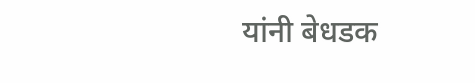यांनी बेधडक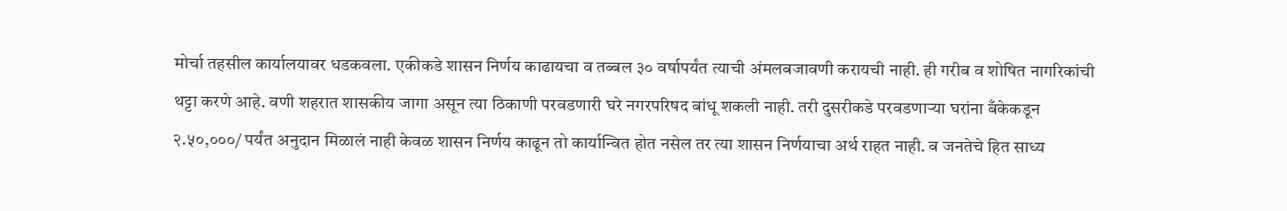मोर्चा तहसील कार्यालयावर धडकवला. एकीकडे शासन निर्णय काढायचा व तब्बल ३० वर्षापर्यंत त्याची अंमलबजावणी करायची नाही. ही गरीब व शोषित नागरिकांची थट्टा करणे आहे. वणी शहरात शासकीय जागा असून त्या ठिकाणी परवडणारी घरे नगरपरिषद बांधू शकली नाही. तरी दुसरीकडे परवडणाऱ्या घरांना बँकेकडून २.५०,०००/ पर्यंत अनुदान मिळालं नाही केवळ शासन निर्णय काढून तो कार्यान्वित होत नसेल तर त्या शासन निर्णयाचा अर्थ राहत नाही. व जनतेचे हित साध्य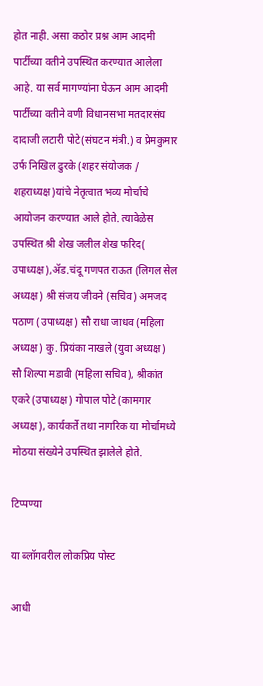होत नाही. असा कठोर प्रश्न आम आदमी पार्टीच्या वतीने उपस्थित करण्यात आलेला आहे. या सर्व मागण्यांना घेऊन आम आदमी पार्टीच्या वतीने वणी विधानसभा मतदारसंघ दादाजी लटारी पोटे(संघटन मंत्री.) व प्रेमकुमार उर्फ निखिल ढुरके (शहर संयोजक / शहराध्यक्ष)यांचे नेतृत्वात भव्य मोर्चाचे आयोजन करण्यात आले होते. त्यावेळेस उपस्थित श्री शेख जलील शेख फरिद( उपाध्यक्ष),ॲड.चंदू गणपत राऊत (लिगल सेल अध्यक्ष) श्री संजय जीवने (सचिव) अमजद पठाण (उपाध्यक्ष) सौ राधा जाधव (महिला अध्यक्ष) कु. प्रियंका नाखले (युवा अध्यक्ष) सौ शिल्पा मडावी (महिला सचिव), श्रीकांत एकरे (उपाध्यक्ष) गोपाल पोटे (कामगार अध्यक्ष), कार्यकर्ते तथा नागरिक या मोर्चामध्ये मोठया संख्येने उपस्थित झालेले होते.

टिप्पण्या

या ब्लॉगवरील लोकप्रिय पोस्ट

आधी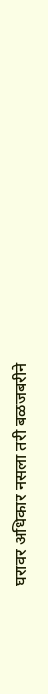घरावर अधिकार नसला तरी बळजबरीने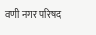वणी नगर परिषद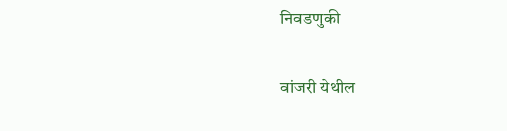निवडणुकी

वांजरी येथील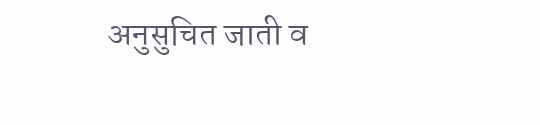अनुसुचित जाती व